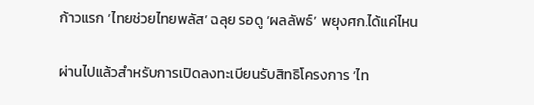ก้าวแรก ‘ไทยช่วยไทยพลัส’ ฉลุย รอดู ‘ผลลัพธ์’ พยุงศก.ได้แค่ไหน

ผ่านไปแล้วสำหรับการเปิดลงทะเบียนรับสิทธิโครงการ ‘ไท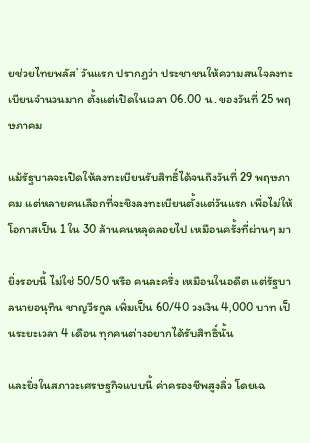ยช่วยไทยพลัส’ วันแรก ปรากฏว่า ประชาชนให้ความสนใจลงทะเบียนจำนวนมาก ตั้งแต่เปิดในเวลา 06.00 น. ของวันที่ 25 พฤษภาคม

แม้รัฐบาลจะเปิดให้ลงทะเบียนรับสิทธิ์ได้จนถึงวันที่ 29 พฤษภาคม แต่หลายคนเลือกที่จะชิงลงทะเบียนตั้งแต่วันแรก เพื่อไม่ให้โอกาสเป็น 1 ใน 30 ล้านคนหลุดลอยไป เหมือนครั้งที่ผ่านๆ มา

ยิ่งรอบนี้ ไม่ใช่ 50/50 หรือ คนละครึ่ง เหมือนในอดีต แต่รัฐบาลนายอนุทิน ชาญวีรกูล เพิ่มเป็น 60/40 วงเงิน 4,000 บาท เป็นระยะเวลา 4 เดือน ทุกคนต่างอยากได้รับสิทธิ์นั้น

และยิ่งในสภาวะเศรษฐกิจแบบนี้ ค่าครองชีพสูงลิ่ว โดยเฉ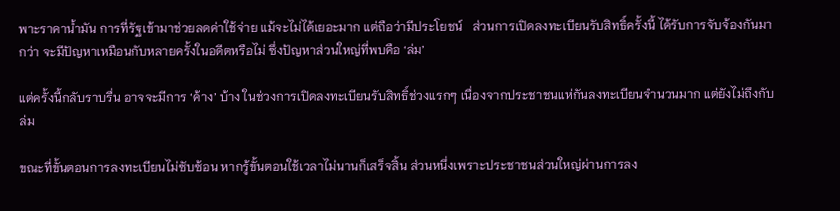พาะราคาน้ำมัน การที่รัฐเข้ามาช่วยลดค่าใช้จ่าย แม้จะไม่ได้เยอะมาก แต่ถือว่ามีประโยชน์   ส่วนการเปิดลงทะเบียนรับสิทธิ์ครั้งนี้ ได้รับการจับจ้องกันมากว่า จะมีปัญหาเหมือนกับหลายครั้งในอดีตหรือไม่ ซึ่งปัญหาส่วนใหญ่ที่พบคือ ‘ล่ม’

แต่ครั้งนี้กลับราบรื่น อาจจะมีการ ‘ค้าง’ บ้าง ในช่วงการเปิดลงทะเบียนรับสิทธิ์ช่วงแรกๆ เนื่องจากประชาชนแห่กันลงทะเบียนจำนวนมาก แต่ยังไม่ถึงกับล่ม

ขณะที่ขั้นตอนการลงทะเบียนไม่ซับซ้อน หากรู้ขั้นตอนใช้เวลาไม่นานก็เสร็จสิ้น ส่วนหนึ่งเพราะประชาชนส่วนใหญ่ผ่านการลง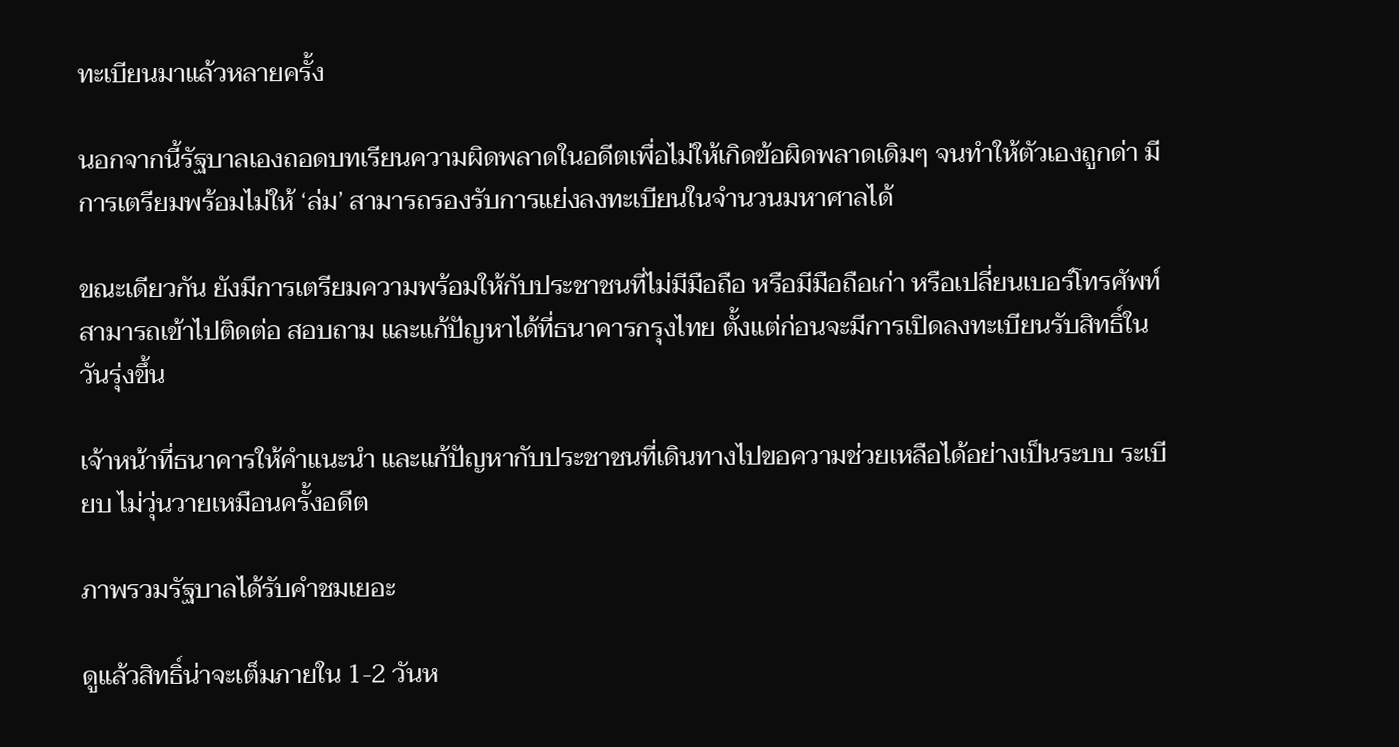ทะเบียนมาแล้วหลายครั้ง

นอกจากนี้รัฐบาลเองถอดบทเรียนความผิดพลาดในอดีตเพื่อไม่ให้เกิดข้อผิดพลาดเดิมๆ จนทำให้ตัวเองถูกด่า มีการเตรียมพร้อมไม่ให้ ‘ล่ม’ สามารถรองรับการแย่งลงทะเบียนในจำนวนมหาศาลได้

ขณะเดียวกัน ยังมีการเตรียมความพร้อมให้กับประชาชนที่ไม่มีมือถือ หรือมีมือถือเก่า หรือเปลี่ยนเบอร์โทรศัพท์ สามารถเข้าไปติดต่อ สอบถาม และแก้ปัญหาได้ที่ธนาคารกรุงไทย ตั้งแต่ก่อนจะมีการเปิดลงทะเบียนรับสิทธิ์ในวันรุ่งขึ้น

เจ้าหน้าที่ธนาคารให้คำแนะนำ และแก้ปัญหากับประชาชนที่เดินทางไปขอความช่วยเหลือได้อย่างเป็นระบบ ระเบียบ ไม่วุ่นวายเหมือนครั้งอดีต

ภาพรวมรัฐบาลได้รับคำชมเยอะ

ดูแล้วสิทธิ์น่าจะเต็มภายใน 1-2 วันห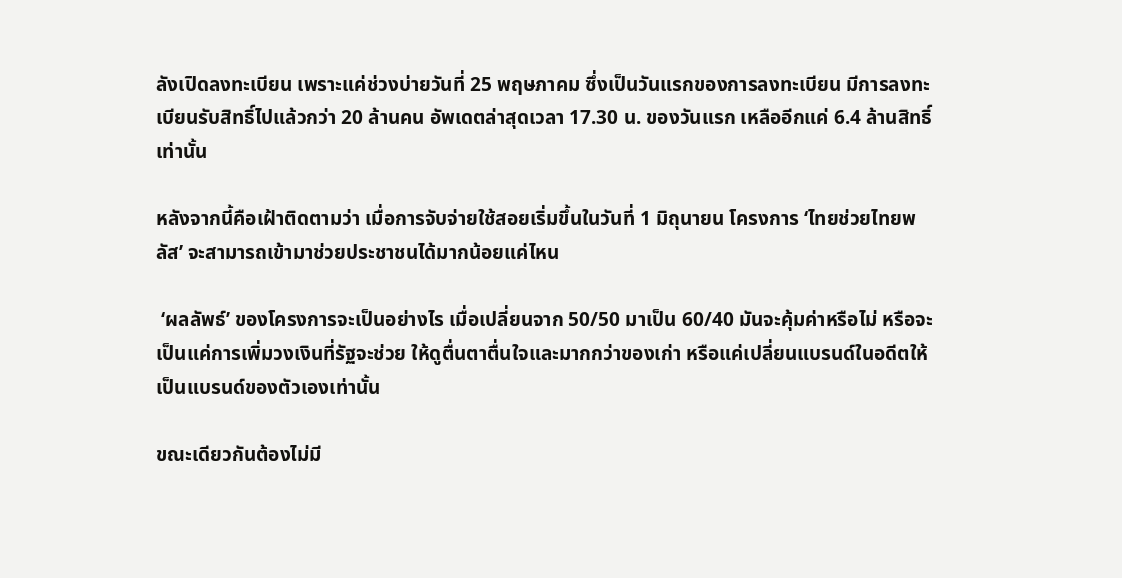ลังเปิดลงทะเบียน เพราะแค่ช่วงบ่ายวันที่ 25 พฤษภาคม ซึ่งเป็นวันแรกของการลงทะเบียน มีการลงทะเบียนรับสิทธิ์ไปแล้วกว่า 20 ล้านคน อัพเดตล่าสุดเวลา 17.30 น. ของวันแรก เหลืออีกแค่ 6.4 ล้านสิทธิ์เท่านั้น

หลังจากนี้คือเฝ้าติดตามว่า เมื่อการจับจ่ายใช้สอยเริ่มขึ้นในวันที่ 1 มิถุนายน โครงการ ‘ไทยช่วยไทยพลัส’ จะสามารถเข้ามาช่วยประชาชนได้มากน้อยแค่ไหน

 ‘ผลลัพธ์’ ของโครงการจะเป็นอย่างไร เมื่อเปลี่ยนจาก 50/50 มาเป็น 60/40 มันจะคุ้มค่าหรือไม่ หรือจะเป็นแค่การเพิ่มวงเงินที่รัฐจะช่วย ให้ดูตื่นตาตื่นใจและมากกว่าของเก่า หรือแค่เปลี่ยนแบรนด์ในอดีตให้เป็นแบรนด์ของตัวเองเท่านั้น

ขณะเดียวกันต้องไม่มี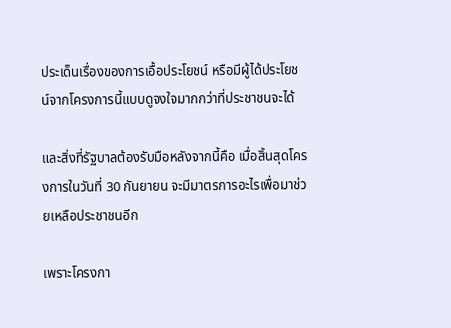ประเด็นเรื่องของการเอื้อประโยชน์ หรือมีผู้ได้ประโยชน์จากโครงการนี้แบบดูจงใจมากกว่าที่ประชาชนจะได้

และสิ่งที่รัฐบาลต้องรับมือหลังจากนี้คือ เมื่อสิ้นสุดโครงการในวันที่ 30 กันยายน จะมีมาตรการอะไรเพื่อมาช่วยเหลือประชาชนอีก

เพราะโครงกา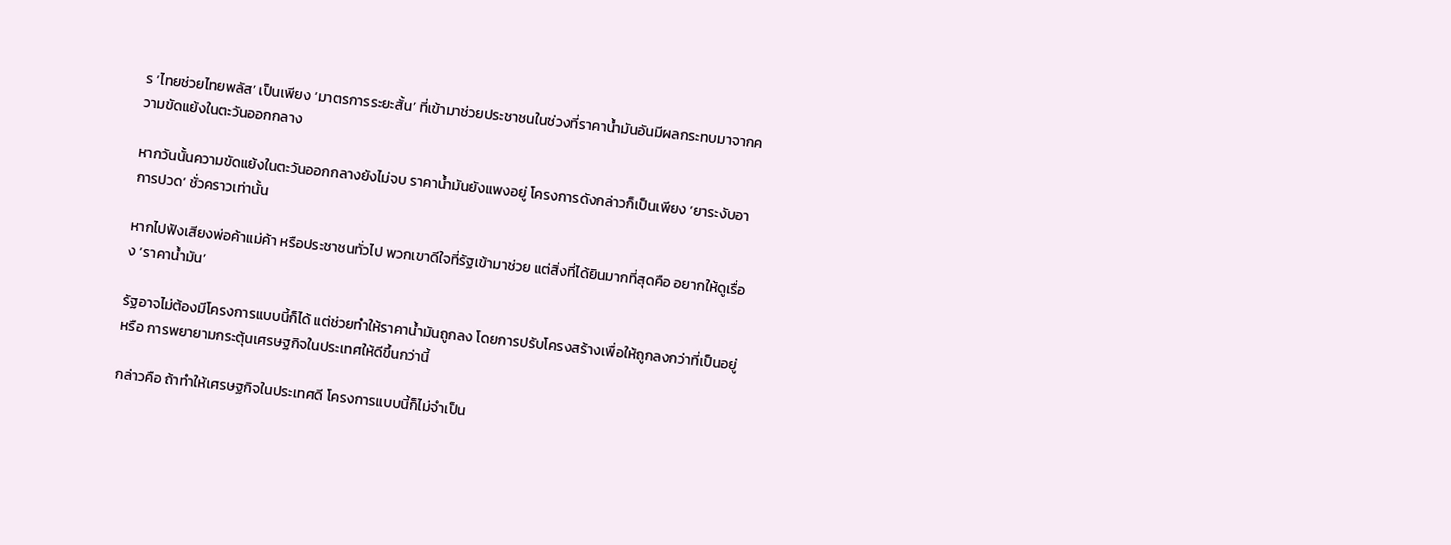ร ‘ไทยช่วยไทยพลัส’ เป็นเพียง ‘มาตรการระยะสั้น’ ที่เข้ามาช่วยประชาชนในช่วงที่ราคาน้ำมันอันมีผลกระทบมาจากความขัดแย้งในตะวันออกกลาง

หากวันนั้นความขัดแย้งในตะวันออกกลางยังไม่จบ ราคาน้ำมันยังแพงอยู่ โครงการดังกล่าวก็เป็นเพียง ‘ยาระงับอาการปวด’ ชั่วคราวเท่านั้น

หากไปฟังเสียงพ่อค้าแม่ค้า หรือประชาชนทั่วไป พวกเขาดีใจที่รัฐเข้ามาช่วย แต่สิ่งที่ได้ยินมากที่สุดคือ อยากให้ดูเรื่อง ‘ราคาน้ำมัน’

รัฐอาจไม่ต้องมีโครงการแบบนี้ก็ได้ แต่ช่วยทำให้ราคาน้ำมันถูกลง โดยการปรับโครงสร้างเพื่อให้ถูกลงกว่าที่เป็นอยู่ หรือ การพยายามกระตุ้นเศรษฐกิจในประเทศให้ดีขึ้นกว่านี้

กล่าวคือ ถ้าทำให้เศรษฐกิจในประเทศดี โครงการแบบนี้ก็ไม่จำเป็น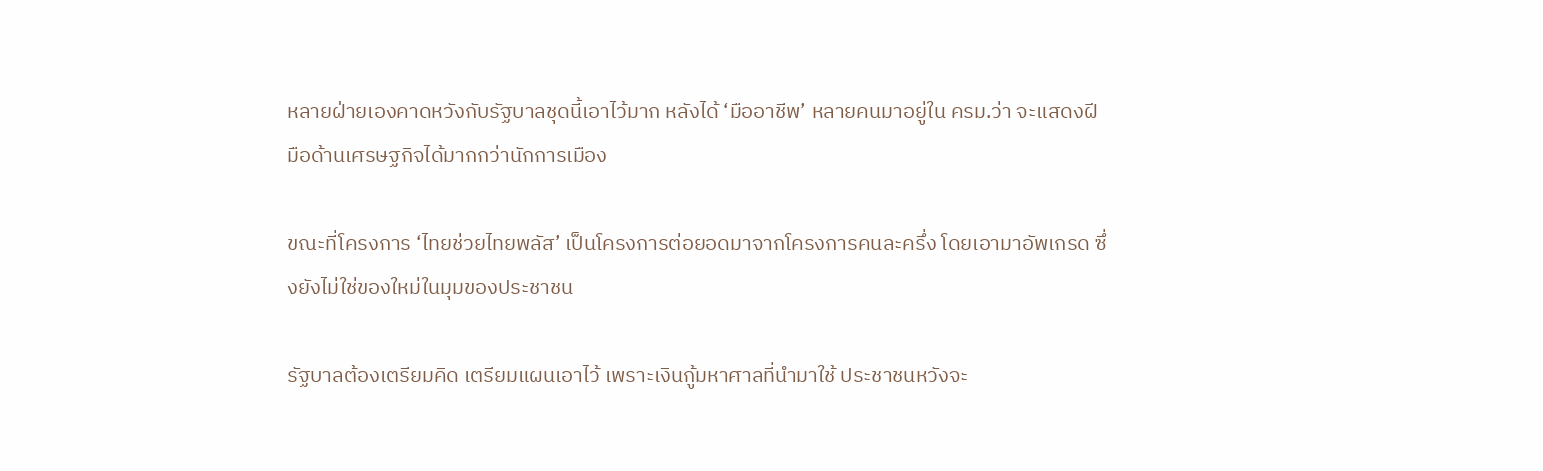หลายฝ่ายเองคาดหวังกับรัฐบาลชุดนี้เอาไว้มาก หลังได้ ‘มืออาชีพ’ หลายคนมาอยู่ใน ครม.ว่า จะแสดงฝีมือด้านเศรษฐกิจได้มากกว่านักการเมือง

ขณะที่โครงการ ‘ไทยช่วยไทยพลัส’ เป็นโครงการต่อยอดมาจากโครงการคนละครึ่ง โดยเอามาอัพเกรด ซึ่งยังไม่ใช่ของใหม่ในมุมของประชาชน

รัฐบาลต้องเตรียมคิด เตรียมแผนเอาไว้ เพราะเงินกู้มหาศาลที่นำมาใช้ ประชาชนหวังจะ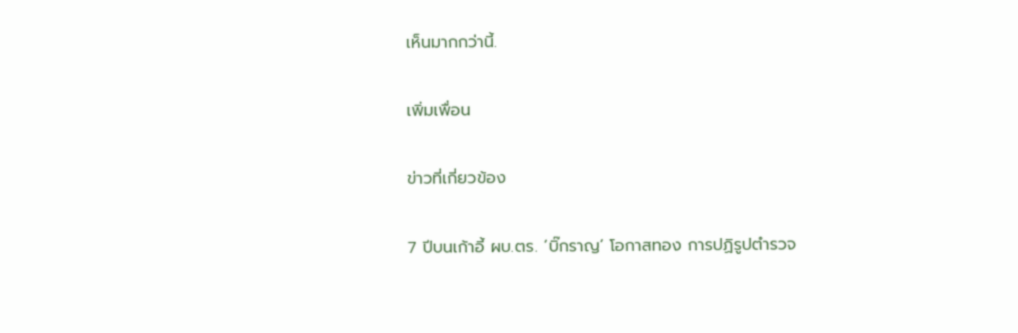เห็นมากกว่านี้.

เพิ่มเพื่อน

ข่าวที่เกี่ยวข้อง

7 ปีบนเก้าอี้ ผบ.ตร. ‘บิ๊กราญ’ โอกาสทอง การปฏิรูปตำรวจ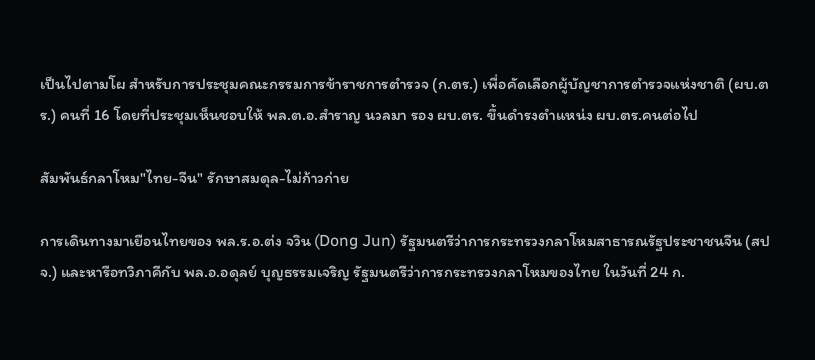เป็นไปตามโผ สำหรับการประชุมคณะกรรมการข้าราชการตำรวจ (ก.ตร.) เพื่อคัดเลือกผู้บัญชาการตำรวจแห่งชาติ (ผบ.ตร.) คนที่ 16 โดยที่ประชุมเห็นชอบให้ พล.ต.อ.สำราญ นวลมา รอง ผบ.ตร. ขึ้นดำรงตำแหน่ง ผบ.ตร.คนต่อไป

สัมพันธ์กลาโหม"ไทย-จีน" รักษาสมดุล-ไม่ก้าวก่าย

การเดินทางมาเยือนไทยของ พล.ร.อ.ต่ง จวิน (Dong Jun) รัฐมนตรีว่าการกระทรวงกลาโหมสาธารณรัฐประชาชนจีน (สปจ.) และหารือทวิภาคีกับ พล.อ.อดุลย์ บุญธรรมเจริญ รัฐมนตรีว่าการกระทรวงกลาโหมของไทย ในวันที่ 24 ก.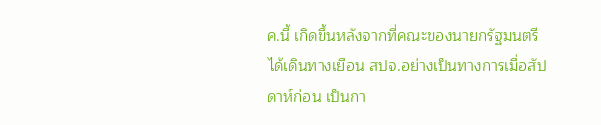ค.นี้ เกิดขึ้นหลังจากที่คณะของนายกรัฐมนตรีได้เดินทางเยือน สปจ.อย่างเป็นทางการเมื่อสัปดาห์ก่อน เป็นกา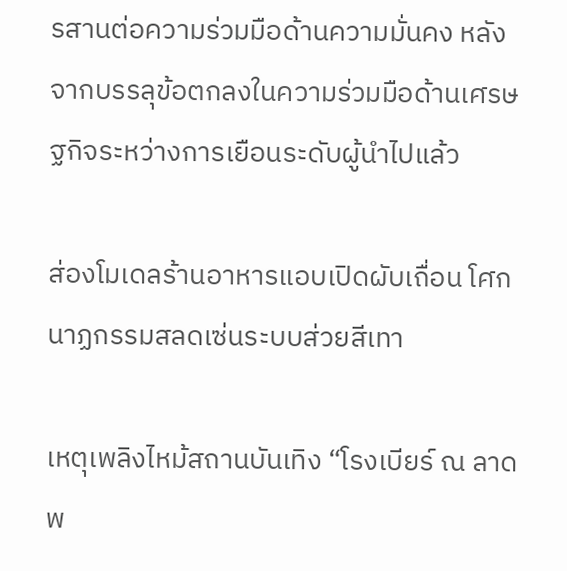รสานต่อความร่วมมือด้านความมั่นคง หลังจากบรรลุข้อตกลงในความร่วมมือด้านเศรษฐกิจระหว่างการเยือนระดับผู้นำไปแล้ว

ส่องโมเดลร้านอาหารแอบเปิดผับเถื่อน โศกนาฏกรรมสลดเซ่นระบบส่วยสีเทา

เหตุเพลิงไหม้สถานบันเทิง “โรงเบียร์ ณ ลาดพ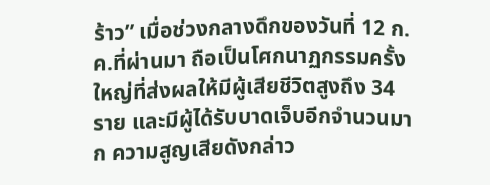ร้าว” เมื่อช่วงกลางดึกของวันที่ 12 ก.ค.ที่ผ่านมา ถือเป็นโศกนาฏกรรมครั้งใหญ่ที่ส่งผลให้มีผู้เสียชีวิตสูงถึง 34 ราย และมีผู้ได้รับบาดเจ็บอีกจำนวนมาก ความสูญเสียดังกล่าว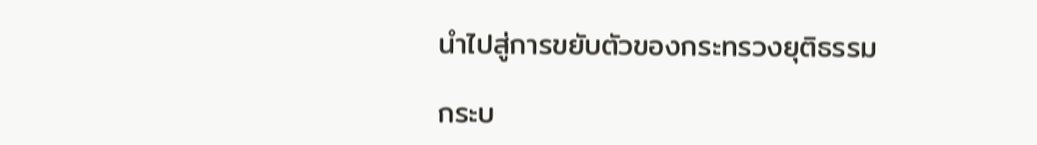นำไปสู่การขยับตัวของกระทรวงยุติธรรม

กระบ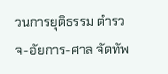วนการยุติธรรม ตำรวจ-อัยการ-ศาล จัดทัพ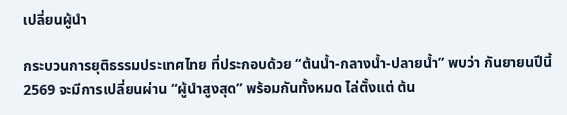เปลี่ยนผู้นำ

กระบวนการยุติธรรมประเทศไทย ที่ประกอบด้วย “ต้นน้ำ-กลางน้ำ-ปลายน้ำ” พบว่า กันยายนปีนี้ 2569 จะมีการเปลี่ยนผ่าน “ผู้นำสูงสุด” พร้อมกันทั้งหมด ไล่ตั้งแต่ ต้น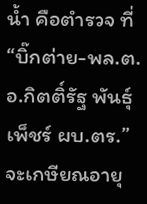น้ำ คือตำรวจ ที่ “บิ๊กต่าย-พล.ต.อ.กิตติ์รัฐ พันธุ์เพ็ชร์ ผบ.ตร.” จะเกษียณอายุ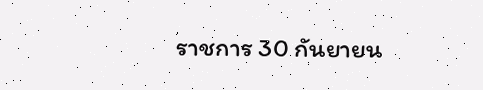ราชการ 30 กันยายน